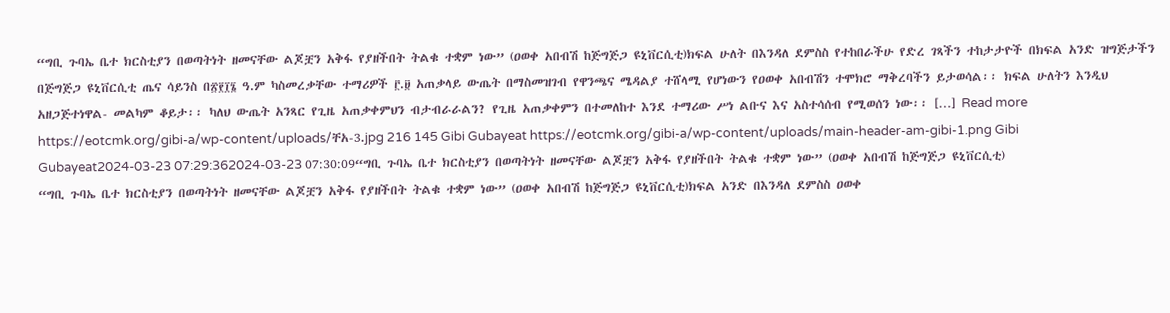“ግቢ ጉባኤ ቤተ ክርስቲያን በወጣትነት ዘመናቸው ልጆቿን አቅፋ የያዘችበት ትልቁ ተቋም ነው” (ዐወቀ አበብሽ ከጅግጅጋ ዩኒቨርሲቲ)ክፍል ሁለት በእንዳለ ደምስስ የተከበራችሁ የድረ ገጻችን ተከታታዮች በክፍል አንድ ዝግጅታችን በጅግጅጋ ዩኒቨርሲቲ ጤና ሳይንስ በ፳፻፲፮ ዓ.ም ካስመረቃቸው ተማሪዎች ፫.፱ አጠቃላይ ውጤት በማስመዝገብ የዋንጫና ሜዳልያ ተሸላሚ የሆነውን የዐወቀ አበብሽን ተሞክሮ ማቅረባችን ይታወሳል፡፡ ክፍል ሁለትን እንዲህ አዘጋጅተነዋል- መልካም ቆይታ፡፡ ካለህ ውጤት አንጻር የጊዜ አጠቃቀምህን ብታብራራልን? የጊዜ አጠቃቀምን በተመለከተ እንደ ተማሪው ሥነ ልቡና እና አስተሳሰብ የሚወሰን ነው፡፡ […] Read more https://eotcmk.org/gibi-a/wp-content/uploads/ቸአ-3.jpg 216 145 Gibi Gubayeat https://eotcmk.org/gibi-a/wp-content/uploads/main-header-am-gibi-1.png Gibi Gubayeat2024-03-23 07:29:362024-03-23 07:30:09“ግቢ ጉባኤ ቤተ ክርስቲያን በወጣትነት ዘመናቸው ልጆቿን አቅፋ የያዘችበት ትልቁ ተቋም ነው” (ዐወቀ አበብሽ ከጅግጅጋ ዩኒቨርሲቲ)
“ግቢ ጉባኤ ቤተ ክርስቲያን በወጣትነት ዘመናቸው ልጆቿን አቅፋ የያዘችበት ትልቁ ተቋም ነው” (ዐወቀ አበብሽ ከጅግጅጋ ዩኒቨርሲቲ)ክፍል አንድ በእንዳለ ደምስስ ዐወቀ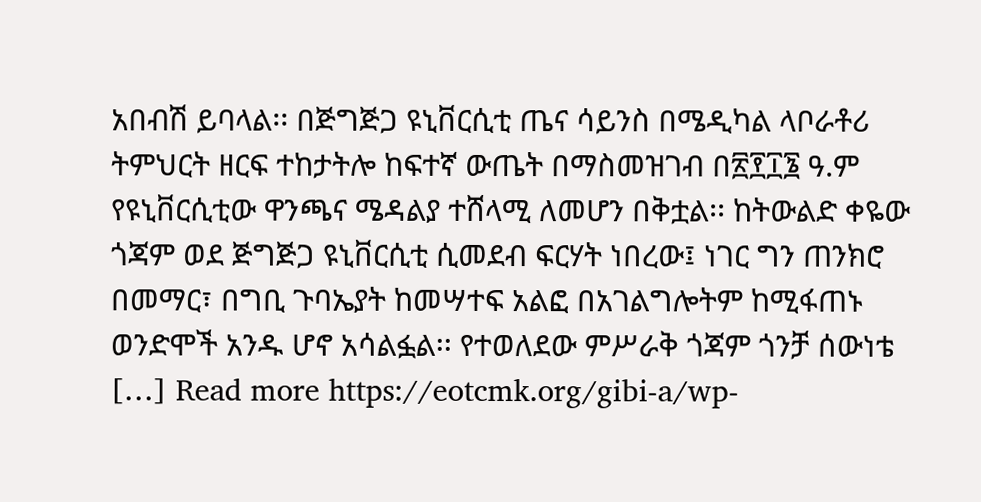አበብሽ ይባላል፡፡ በጅግጅጋ ዩኒቨርሲቲ ጤና ሳይንስ በሜዲካል ላቦራቶሪ ትምህርት ዘርፍ ተከታትሎ ከፍተኛ ውጤት በማስመዝገብ በ፳፻፲፮ ዓ.ም የዩኒቨርሲቲው ዋንጫና ሜዳልያ ተሸላሚ ለመሆን በቅቷል፡፡ ከትውልድ ቀዬው ጎጃም ወደ ጅግጅጋ ዩኒቨርሲቲ ሲመደብ ፍርሃት ነበረው፤ ነገር ግን ጠንክሮ በመማር፣ በግቢ ጉባኤያት ከመሣተፍ አልፎ በአገልግሎትም ከሚፋጠኑ ወንድሞች አንዱ ሆኖ አሳልፏል፡፡ የተወለደው ምሥራቅ ጎጃም ጎንቻ ሰውነቴ […] Read more https://eotcmk.org/gibi-a/wp-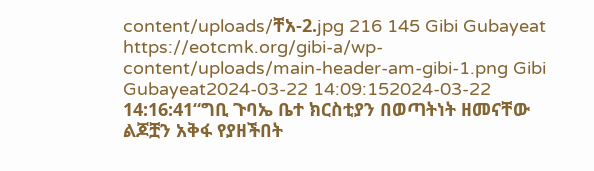content/uploads/ቸአ-2.jpg 216 145 Gibi Gubayeat https://eotcmk.org/gibi-a/wp-content/uploads/main-header-am-gibi-1.png Gibi Gubayeat2024-03-22 14:09:152024-03-22 14:16:41“ግቢ ጉባኤ ቤተ ክርስቲያን በወጣትነት ዘመናቸው ልጆቿን አቅፋ የያዘችበት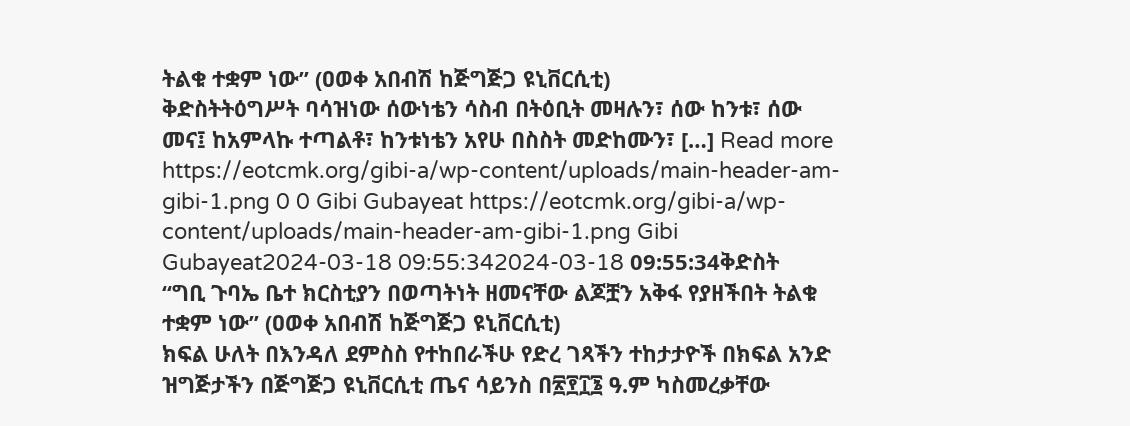ትልቁ ተቋም ነው” (ዐወቀ አበብሽ ከጅግጅጋ ዩኒቨርሲቲ)
ቅድስትትዕግሥት ባሳዝነው ሰውነቴን ሳስብ በትዕቢት መዛሉን፣ ሰው ከንቱ፣ ሰው መና፤ ከአምላኩ ተጣልቶ፣ ከንቱነቴን አየሁ በስስት መድከሙን፣ […] Read more https://eotcmk.org/gibi-a/wp-content/uploads/main-header-am-gibi-1.png 0 0 Gibi Gubayeat https://eotcmk.org/gibi-a/wp-content/uploads/main-header-am-gibi-1.png Gibi Gubayeat2024-03-18 09:55:342024-03-18 09:55:34ቅድስት
“ግቢ ጉባኤ ቤተ ክርስቲያን በወጣትነት ዘመናቸው ልጆቿን አቅፋ የያዘችበት ትልቁ ተቋም ነው” (ዐወቀ አበብሽ ከጅግጅጋ ዩኒቨርሲቲ)
ክፍል ሁለት በእንዳለ ደምስስ የተከበራችሁ የድረ ገጻችን ተከታታዮች በክፍል አንድ ዝግጅታችን በጅግጅጋ ዩኒቨርሲቲ ጤና ሳይንስ በ፳፻፲፮ ዓ.ም ካስመረቃቸው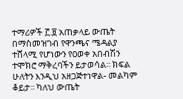ተማሪዎች ፫.፱ አጠቃላይ ውጤት በማስመዝገብ የዋንጫና ሜዳልያ ተሸላሚ የሆነውን የዐወቀ አበብሽን ተሞክሮ ማቅረባችን ይታወሳል፡፡ ክፍል ሁለትን እንዲህ አዘጋጅተነዋል- መልካም ቆይታ፡፡ ካለህ ውጤት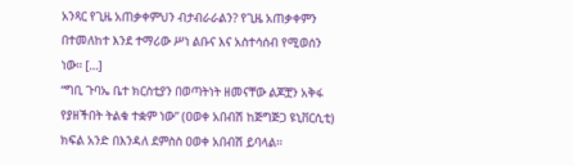አንጻር የጊዜ አጠቃቀምህን ብታብራራልን? የጊዜ አጠቃቀምን በተመለከተ እንደ ተማሪው ሥነ ልቡና እና አስተሳሰብ የሚወሰን ነው፡፡ […]
“ግቢ ጉባኤ ቤተ ክርስቲያን በወጣትነት ዘመናቸው ልጆቿን አቅፋ የያዘችበት ትልቁ ተቋም ነው” (ዐወቀ አበብሽ ከጅግጅጋ ዩኒቨርሲቲ)
ክፍል አንድ በእንዳለ ደምስስ ዐወቀ አበብሽ ይባላል፡፡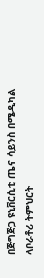በጅግጅጋ ዩኒቨርሲቲ ጤና ሳይንስ በሜዲካል ላቦራቶሪ ትምህርት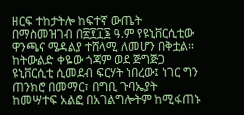ዘርፍ ተከታትሎ ከፍተኛ ውጤት በማስመዝገብ በ፳፻፲፮ ዓ.ም የዩኒቨርሲቲው ዋንጫና ሜዳልያ ተሸላሚ ለመሆን በቅቷል፡፡ ከትውልድ ቀዬው ጎጃም ወደ ጅግጅጋ ዩኒቨርሲቲ ሲመደብ ፍርሃት ነበረው፤ ነገር ግን ጠንክሮ በመማር፣ በግቢ ጉባኤያት ከመሣተፍ አልፎ በአገልግሎትም ከሚፋጠኑ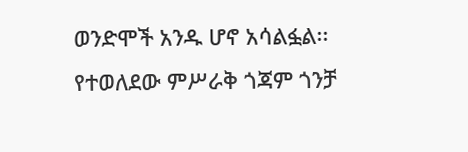ወንድሞች አንዱ ሆኖ አሳልፏል፡፡ የተወለደው ምሥራቅ ጎጃም ጎንቻ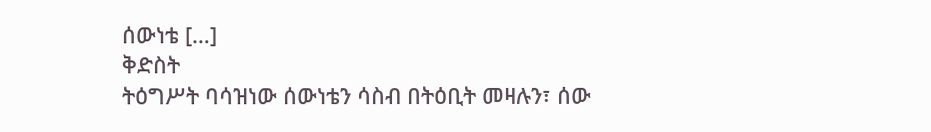ሰውነቴ […]
ቅድስት
ትዕግሥት ባሳዝነው ሰውነቴን ሳስብ በትዕቢት መዛሉን፣ ሰው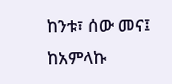ከንቱ፣ ሰው መና፤ ከአምላኩ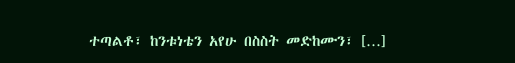ተጣልቶ፣ ከንቱነቴን አየሁ በስስት መድከሙን፣ […]